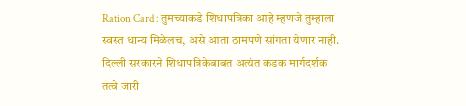Ration Card : तुमच्याकडे शिधापत्रिका आहे म्हणजे तुम्हाला स्वस्त धान्य मिळेलच, असे आता ठामपणे सांगता येणार नाही. दिल्ली सरकारने शिधापत्रिकेबाबत अत्यंत कडक मार्गदर्शक तत्वे जारी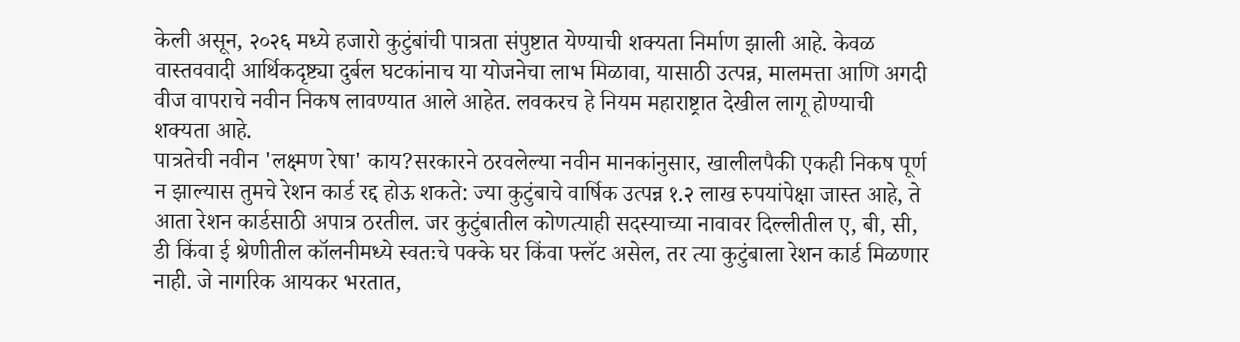केली असून, २०२६ मध्ये हजारो कुटुंबांची पात्रता संपुष्टात येण्याची शक्यता निर्माण झाली आहे. केवळ वास्तववादी आर्थिकदृष्ट्या दुर्बल घटकांनाच या योजनेचा लाभ मिळावा, यासाठी उत्पन्न, मालमत्ता आणि अगदी वीज वापराचे नवीन निकष लावण्यात आले आहेत. लवकरच हे नियम महाराष्ट्रात देखील लागू होण्याची शक्यता आहे.
पात्रतेची नवीन 'लक्ष्मण रेषा' काय?सरकारने ठरवलेल्या नवीन मानकांनुसार, खालीलपैकी एकही निकष पूर्ण न झाल्यास तुमचे रेशन कार्ड रद्द होऊ शकते: ज्या कुटुंबाचे वार्षिक उत्पन्न १.२ लाख रुपयांपेक्षा जास्त आहे, ते आता रेशन कार्डसाठी अपात्र ठरतील. जर कुटुंबातील कोणत्याही सदस्याच्या नावावर दिल्लीतील ए, बी, सी, डी किंवा ई श्रेणीतील कॉलनीमध्ये स्वतःचे पक्के घर किंवा फ्लॅट असेल, तर त्या कुटुंबाला रेशन कार्ड मिळणार नाही. जे नागरिक आयकर भरतात,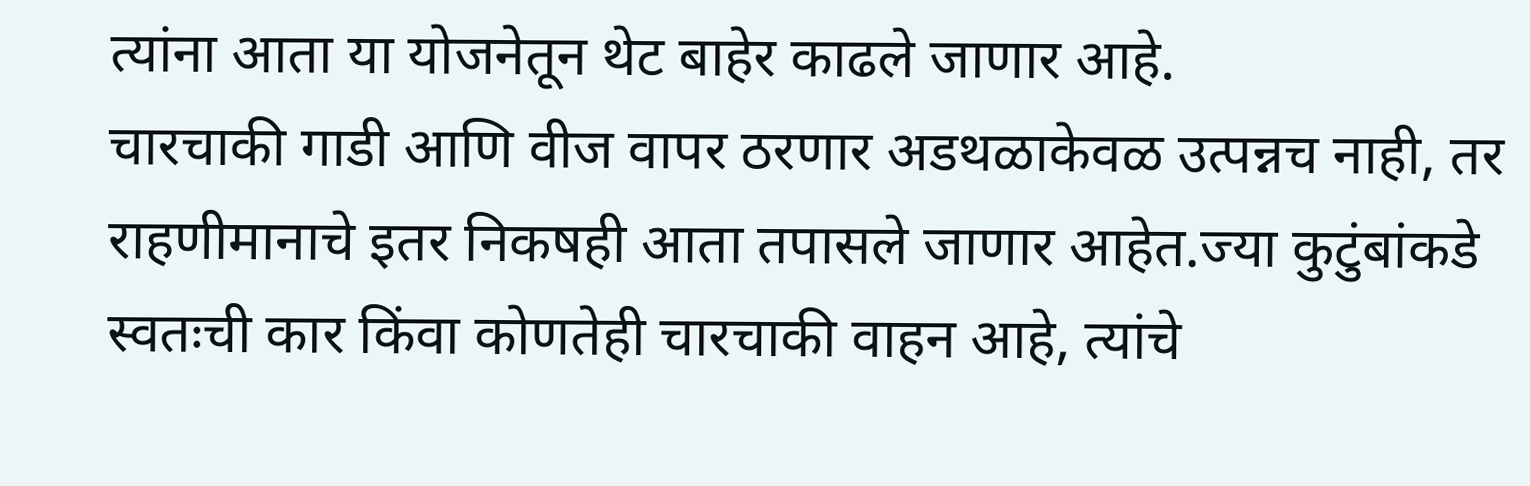त्यांना आता या योजनेतून थेट बाहेर काढले जाणार आहे.
चारचाकी गाडी आणि वीज वापर ठरणार अडथळाकेवळ उत्पन्नच नाही, तर राहणीमानाचे इतर निकषही आता तपासले जाणार आहेत.ज्या कुटुंबांकडे स्वतःची कार किंवा कोणतेही चारचाकी वाहन आहे, त्यांचे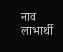नाव लाभार्थी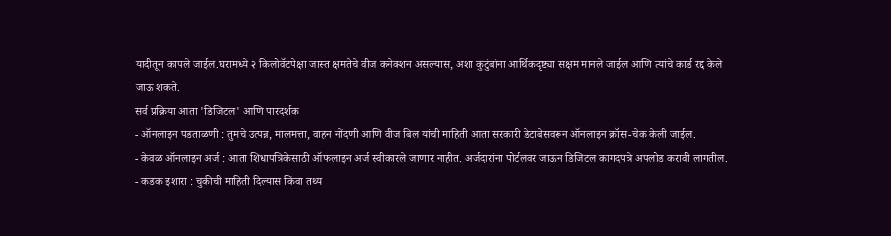यादीतून कापले जाईल.घरामध्ये २ किलोवॅटपेक्षा जास्त क्षमतेचे वीज कनेक्शन असल्यास, अशा कुटुंबांना आर्थिकदृष्ट्या सक्षम मानले जाईल आणि त्यांचे कार्ड रद्द केले जाऊ शकते.
सर्व प्रक्रिया आता 'डिजिटल' आणि पारदर्शक
- ऑनलाइन पडताळणी : तुमचे उत्पन्न, मालमत्ता, वाहन नोंदणी आणि वीज बिल यांची माहिती आता सरकारी डेटाबेसवरून ऑनलाइन क्रॉस-चेक केली जाईल.
- केवळ ऑनलाइन अर्ज : आता शिधापत्रिकेसाठी ऑफलाइन अर्ज स्वीकारले जाणार नाहीत. अर्जदारांना पोर्टलवर जाऊन डिजिटल कागदपत्रे अपलोड करावी लागतील.
- कडक इशारा : चुकीची माहिती दिल्यास किंवा तथ्य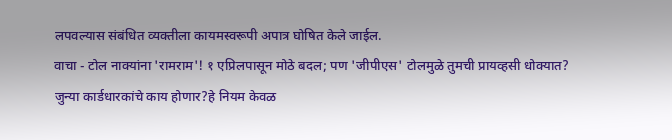लपवल्यास संबंधित व्यक्तीला कायमस्वरूपी अपात्र घोषित केले जाईल.
वाचा - टोल नाक्यांना 'रामराम'! १ एप्रिलपासून मोठे बदल; पण 'जीपीएस' टोलमुळे तुमची प्रायव्हसी धोक्यात?
जुन्या कार्डधारकांचे काय होणार?हे नियम केवळ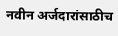नवीन अर्जदारांसाठीच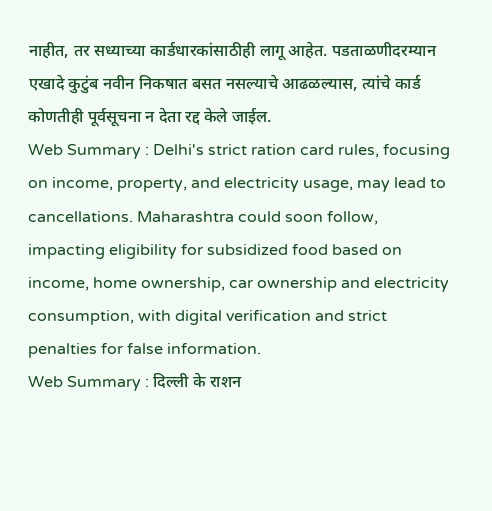नाहीत, तर सध्याच्या कार्डधारकांसाठीही लागू आहेत. पडताळणीदरम्यान एखादे कुटुंब नवीन निकषात बसत नसल्याचे आढळल्यास, त्यांचे कार्ड कोणतीही पूर्वसूचना न देता रद्द केले जाईल.
Web Summary : Delhi's strict ration card rules, focusing on income, property, and electricity usage, may lead to cancellations. Maharashtra could soon follow, impacting eligibility for subsidized food based on income, home ownership, car ownership and electricity consumption, with digital verification and strict penalties for false information.
Web Summary : दिल्ली के राशन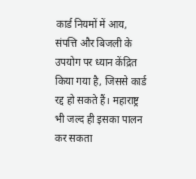कार्ड नियमों में आय, संपत्ति और बिजली के उपयोग पर ध्यान केंद्रित किया गया है, जिससे कार्ड रद्द हो सकते हैं। महाराष्ट्र भी जल्द ही इसका पालन कर सकता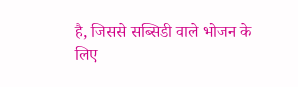है, जिससे सब्सिडी वाले भोजन के लिए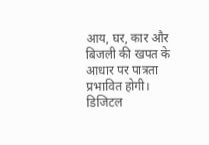आय, घर, कार और बिजली की खपत के आधार पर पात्रता प्रभावित होगी। डिजिटल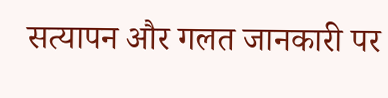सत्यापन और गलत जानकारी पर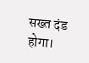सख्त दंड होगा।